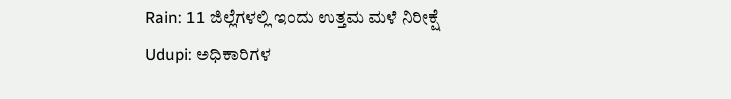Rain: 11 ಜಿಲ್ಲೆಗಳಲ್ಲಿ ಇಂದು ಉತ್ತಮ ಮಳೆ ನಿರೀಕ್ಷೆ
Udupi: ಅಧಿಕಾರಿಗಳ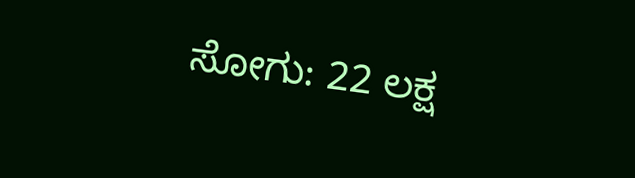ಸೋಗು: 22 ಲಕ್ಷ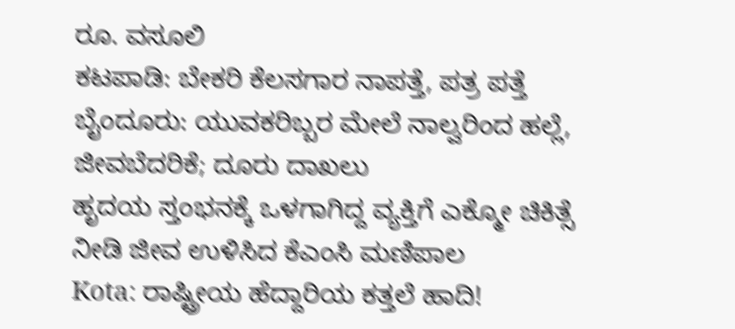ರೂ. ವಸೂಲಿ
ಕಟಪಾಡಿ: ಬೇಕರಿ ಕೆಲಸಗಾರ ನಾಪತ್ತೆ, ಪತ್ರ ಪತ್ತೆ
ಬೈಂದೂರು: ಯುವಕರಿಬ್ಬರ ಮೇಲೆ ನಾಲ್ವರಿಂದ ಹಲ್ಲೆ, ಜೀವಬೆದರಿಕೆ; ದೂರು ದಾಖಲು
ಹೃದಯ ಸ್ತಂಭನಕ್ಕೆ ಒಳಗಾಗಿದ್ದ ವ್ಯಕ್ತಿಗೆ ಎಕ್ಮೋ ಚಿಕಿತ್ಸೆ ನೀಡಿ ಜೀವ ಉಳಿಸಿದ ಕೆಎಂಸಿ ಮಣಿಪಾಲ
Kota: ರಾಷ್ಟ್ರೀಯ ಹೆದ್ದಾರಿಯ ಕತ್ತಲೆ ಹಾದಿ!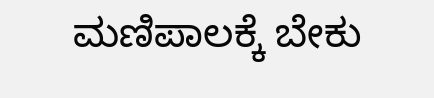ಮಣಿಪಾಲಕ್ಕೆ ಬೇಕು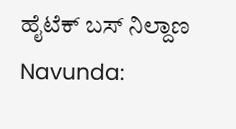ಹೈಟೆಕ್ ಬಸ್ ನಿಲ್ದಾಣ
Navunda: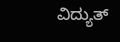ವಿದ್ಯುತ್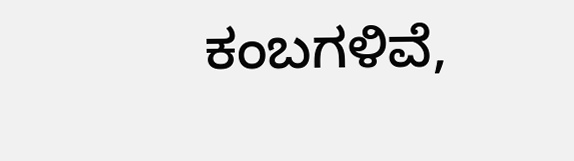ಕಂಬಗಳಿವೆ,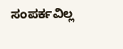ಸಂಪರ್ಕವಿಲ್ಲ